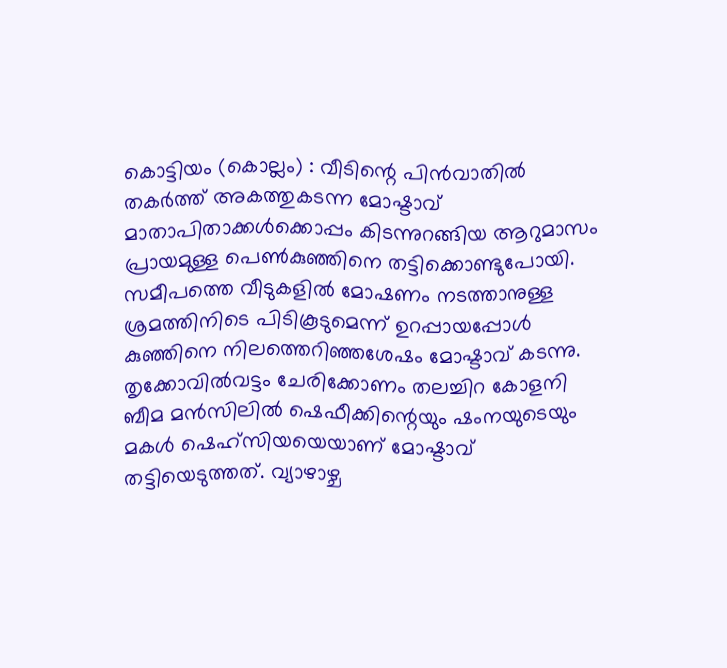കൊട്ടിയം (കൊല്ലം) : വീടിന്റെ പിൻവാതിൽ തകർത്ത് അകത്തുകടന്ന മോഷ്ടാവ് മാതാപിതാക്കൾക്കൊപ്പം കിടന്നുറങ്ങിയ ആറുമാസം പ്രായമുള്ള പെൺകുഞ്ഞിനെ തട്ടിക്കൊണ്ടുപോയി. സമീപത്തെ വീടുകളിൽ മോഷണം നടത്താനുള്ള ശ്രമത്തിനിടെ പിടികൂടുമെന്ന് ഉറപ്പായപ്പോൾ കുഞ്ഞിനെ നിലത്തെറിഞ്ഞശേഷം മോഷ്ടാവ് കടന്നു. തൃക്കോവിൽവട്ടം ചേരിക്കോണം തലച്ചിറ കോളനി ബീമ മൻസിലിൽ ഷെഫീക്കിന്റെയും ഷംനയുടെയും മകൾ ഷെഹ്സിയയെയാണ് മോഷ്ടാവ് തട്ടിയെടുത്തത്. വ്യാഴാഴ്ച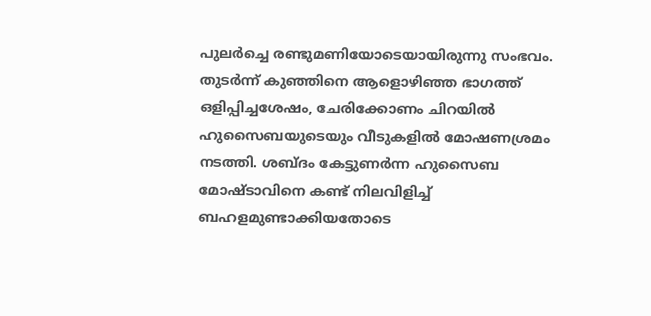പുലർച്ചെ രണ്ടുമണിയോടെയായിരുന്നു സംഭവം. തുടർന്ന് കുഞ്ഞിനെ ആളൊഴിഞ്ഞ ഭാഗത്ത് ഒളിപ്പിച്ചശേഷം, ചേരിക്കോണം ചിറയിൽ ഹുസൈബയുടെയും വീടുകളിൽ മോഷണശ്രമം നടത്തി. ശബ്ദം കേട്ടുണർന്ന ഹുസൈബ മോഷ്ടാവിനെ കണ്ട് നിലവിളിച്ച് ബഹളമുണ്ടാക്കിയതോടെ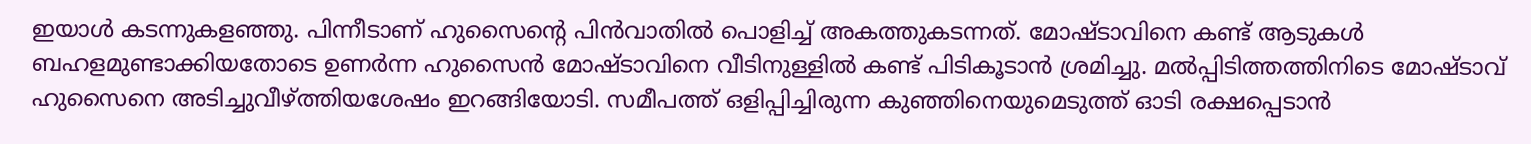ഇയാൾ കടന്നുകളഞ്ഞു. പിന്നീടാണ് ഹുസൈന്റെ പിൻവാതിൽ പൊളിച്ച് അകത്തുകടന്നത്. മോഷ്ടാവിനെ കണ്ട് ആടുകൾ ബഹളമുണ്ടാക്കിയതോടെ ഉണർന്ന ഹുസൈൻ മോഷ്ടാവിനെ വീടിനുള്ളിൽ കണ്ട് പിടികൂടാൻ ശ്രമിച്ചു. മൽപ്പിടിത്തത്തിനിടെ മോഷ്ടാവ് ഹുസൈനെ അടിച്ചുവീഴ്ത്തിയശേഷം ഇറങ്ങിയോടി. സമീപത്ത് ഒളിപ്പിച്ചിരുന്ന കുഞ്ഞിനെയുമെടുത്ത് ഓടി രക്ഷപ്പെടാൻ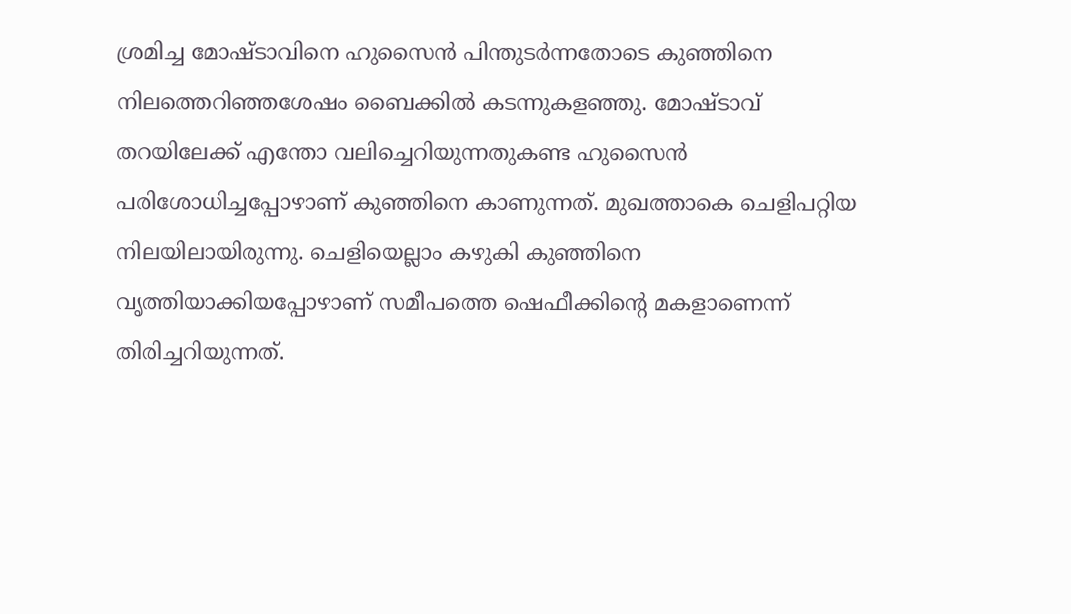ശ്രമിച്ച മോഷ്ടാവിനെ ഹുസൈൻ പിന്തുടർന്നതോടെ കുഞ്ഞിനെ നിലത്തെറിഞ്ഞശേഷം ബൈക്കിൽ കടന്നുകളഞ്ഞു. മോഷ്ടാവ് തറയിലേക്ക് എന്തോ വലിച്ചെറിയുന്നതുകണ്ട ഹുസൈൻ പരിശോധിച്ചപ്പോഴാണ് കുഞ്ഞിനെ കാണുന്നത്. മുഖത്താകെ ചെളിപറ്റിയ നിലയിലായിരുന്നു. ചെളിയെല്ലാം കഴുകി കുഞ്ഞിനെ വൃത്തിയാക്കിയപ്പോഴാണ് സമീപത്തെ ഷെഫീക്കിന്റെ മകളാണെന്ന് തിരിച്ചറിയുന്നത്.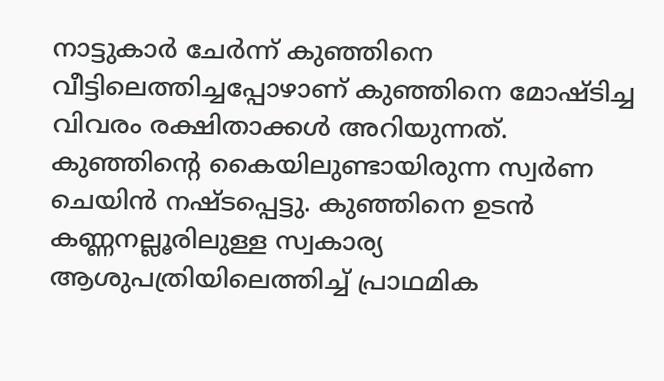നാട്ടുകാർ ചേർന്ന് കുഞ്ഞിനെ വീട്ടിലെത്തിച്ചപ്പോഴാണ് കുഞ്ഞിനെ മോഷ്ടിച്ച വിവരം രക്ഷിതാക്കൾ അറിയുന്നത്. കുഞ്ഞിന്റെ കൈയിലുണ്ടായിരുന്ന സ്വർണ ചെയിൻ നഷ്ടപ്പെട്ടു. കുഞ്ഞിനെ ഉടൻ കണ്ണനല്ലൂരിലുള്ള സ്വകാര്യ ആശുപത്രിയിലെത്തിച്ച് പ്രാഥമിക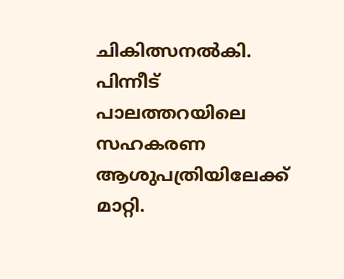ചികിത്സനൽകി. പിന്നീട് പാലത്തറയിലെ സഹകരണ ആശുപത്രിയിലേക്ക് മാറ്റി.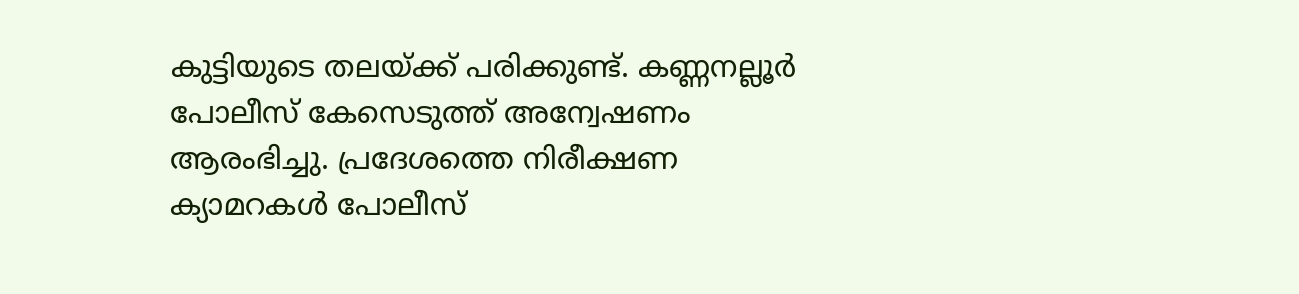കുട്ടിയുടെ തലയ്ക്ക് പരിക്കുണ്ട്. കണ്ണനല്ലൂർ പോലീസ് കേസെടുത്ത് അന്വേഷണം ആരംഭിച്ചു. പ്രദേശത്തെ നിരീക്ഷണ ക്യാമറകൾ പോലീസ്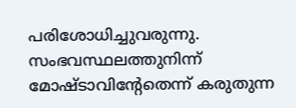പരിശോധിച്ചുവരുന്നു. സംഭവസ്ഥലത്തുനിന്ന് മോഷ്ടാവിന്റേതെന്ന് കരുതുന്ന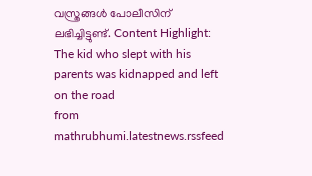വസ്ത്രങ്ങൾ പോലീസിന് ലഭിച്ചിട്ടുണ്ട്. Content Highlight: The kid who slept with his parents was kidnapped and left on the road
from mathrubhumi.latestnews.rssfeed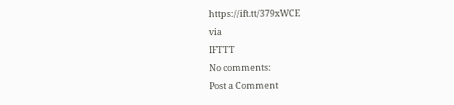https://ift.tt/379xWCE
via
IFTTT
No comments:
Post a Comment